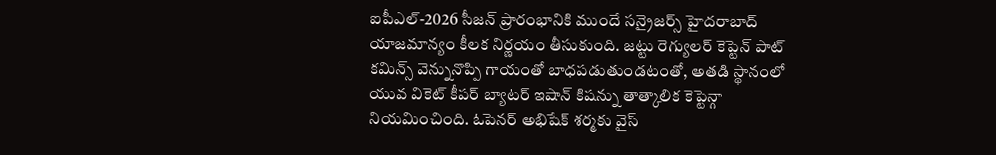ఐపీఎల్-2026 సీజన్ ప్రారంభానికి ముందే సన్రైజర్స్ హైదరాబాద్ యాజమాన్యం కీలక నిర్ణయం తీసుకుంది. జట్టు రెగ్యులర్ కెప్టెన్ పాట్ కమిన్స్ వెన్నునొప్పి గాయంతో బాధపడుతుండటంతో, అతడి స్థానంలో యువ వికెట్ కీపర్ బ్యాటర్ ఇషాన్ కిషన్ను తాత్కాలిక కెప్టెన్గా నియమించింది. ఓపెనర్ అభిషేక్ శర్మకు వైస్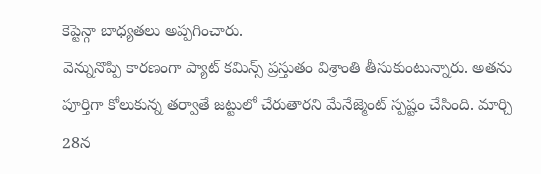కెప్టెన్గా బాధ్యతలు అప్పగించారు.
వెన్నునొప్పి కారణంగా ప్యాట్ కమిన్స్ ప్రస్తుతం విశ్రాంతి తీసుకుంటున్నారు. అతను పూర్తిగా కోలుకున్న తర్వాతే జట్టులో చేరుతారని మేనేజ్మెంట్ స్పష్టం చేసింది. మార్చి 28న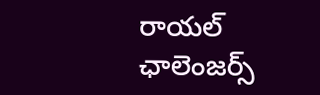రాయల్ ఛాలెంజర్స్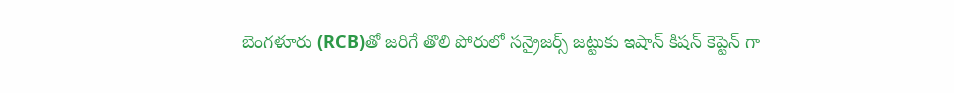బెంగళూరు (RCB)తో జరిగే తొలి పోరులో సన్రైజర్స్ జట్టుకు ఇషాన్ కిషన్ కెప్టెన్ గా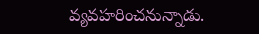వ్యవహరించనున్నాడు.